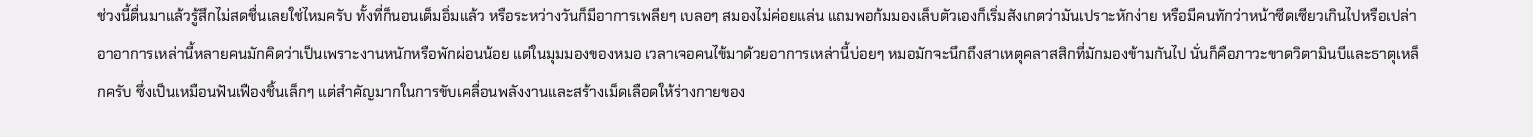ช่วงนี้ตื่นมาแล้วรู้สึกไม่สดชื่นเลยใช่ไหมครับ ทั้งที่ก็นอนเต็มอิ่มแล้ว หรือระหว่างวันก็มีอาการเพลียๆ เบลอๆ สมองไม่ค่อยแล่น แถมพอก้มมองเล็บตัวเองก็เริ่มสังเกตว่ามันเปราะหักง่าย หรือมีคนทักว่าหน้าซีดเซียวเกินไปหรือเปล่า อาอาการเหล่านี้หลายคนมักคิดว่าเป็นเพราะงานหนักหรือพักผ่อนน้อย แต่ในมุมมองของหมอ เวลาเจอคนไข้มาด้วยอาการเหล่านี้บ่อยๆ หมอมักจะนึกถึงสาเหตุคลาสสิกที่มักมองข้ามกันไป นั่นก็คือภาวะขาดวิตามินบีและธาตุเหล็กครับ ซึ่งเป็นเหมือนฟันเฟืองชิ้นเล็กๆ แต่สำคัญมากในการขับเคลื่อนพลังงานและสร้างเม็ดเลือดให้ร่างกายของ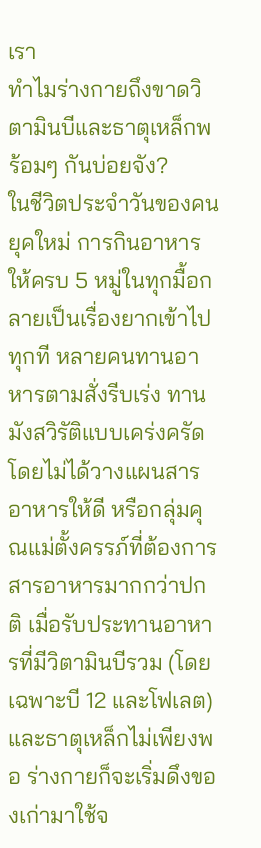เรา
ทำไมร่างกายถึงขาดวิตามินบีและธาตุเหล็กพร้อมๆ กันบ่อยจัง?
ในชีวิตประจำวันของคนยุคใหม่ การกินอาหารให้ครบ 5 หมู่ในทุกมื้อกลายเป็นเรื่องยากเข้าไปทุกที หลายคนทานอาหารตามสั่งรีบเร่ง ทานมังสวิรัติแบบเคร่งครัดโดยไม่ได้วางแผนสารอาหารให้ดี หรือกลุ่มคุณแม่ตั้งครรภ์ที่ต้องการสารอาหารมากกว่าปกติ เมื่อรับประทานอาหารที่มีวิตามินบีรวม (โดยเฉพาะบี 12 และโฟเลต) และธาตุเหล็กไม่เพียงพอ ร่างกายก็จะเริ่มดึงของเก่ามาใช้จ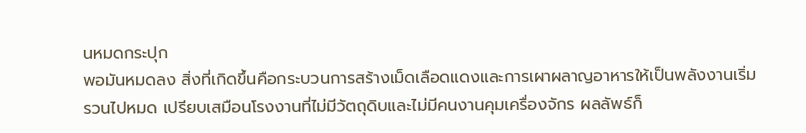นหมดกระปุก
พอมันหมดลง สิ่งที่เกิดขึ้นคือกระบวนการสร้างเม็ดเลือดแดงและการเผาผลาญอาหารให้เป็นพลังงานเริ่มรวนไปหมด เปรียบเสมือนโรงงานที่ไม่มีวัตถุดิบและไม่มีคนงานคุมเครื่องจักร ผลลัพธ์ก็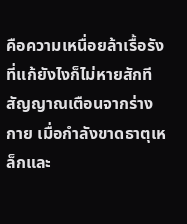คือความเหนื่อยล้าเรื้อรังที่แก้ยังไงก็ไม่หายสักที
สัญญาณเตือนจากร่างกาย เมื่อกำลังขาดธาตุเหล็กและ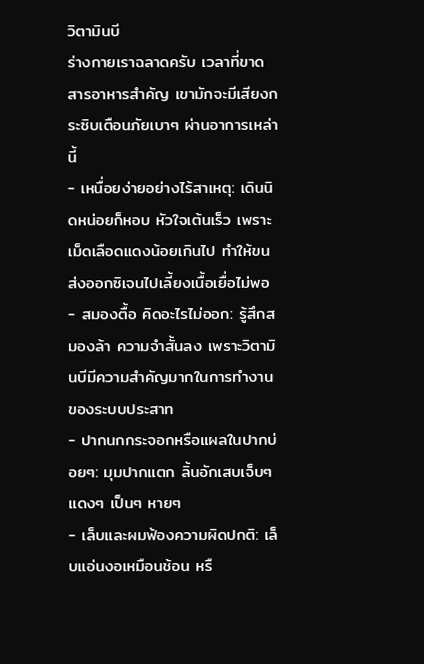วิตามินบี
ร่างกายเราฉลาดครับ เวลาที่ขาดสารอาหารสำคัญ เขามักจะมีเสียงกระซิบเตือนภัยเบาๆ ผ่านอาการเหล่านี้
- เหนื่อยง่ายอย่างไร้สาเหตุ: เดินนิดหน่อยก็หอบ หัวใจเต้นเร็ว เพราะเม็ดเลือดแดงน้อยเกินไป ทำให้ขนส่งออกซิเจนไปเลี้ยงเนื้อเยื่อไม่พอ
- สมองตื้อ คิดอะไรไม่ออก: รู้สึกสมองล้า ความจำสั้นลง เพราะวิตามินบีมีความสำคัญมากในการทำงานของระบบประสาท
- ปากนกกระจอกหรือแผลในปากบ่อยๆ: มุมปากแตก ลิ้นอักเสบเจ็บๆ แดงๆ เป็นๆ หายๆ
- เล็บและผมฟ้องความผิดปกติ: เล็บแอ่นงอเหมือนช้อน หรื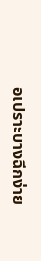อเปราะบางฉีกง่าย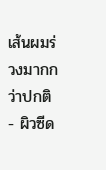เส้นผมร่วงมากกว่าปกติ
- ผิวซีด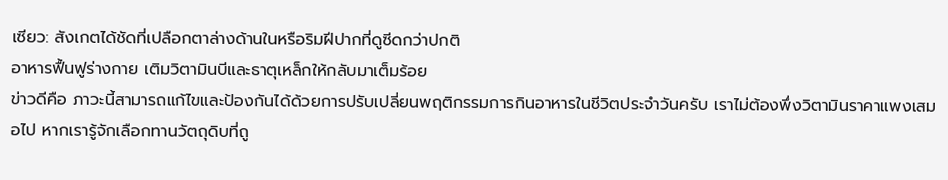เซียว: สังเกตได้ชัดที่เปลือกตาล่างด้านในหรือริมฝีปากที่ดูซีดกว่าปกติ
อาหารฟื้นฟูร่างกาย เติมวิตามินบีและธาตุเหล็กให้กลับมาเต็มร้อย
ข่าวดีคือ ภาวะนี้สามารถแก้ไขและป้องกันได้ด้วยการปรับเปลี่ยนพฤติกรรมการกินอาหารในชีวิตประจำวันครับ เราไม่ต้องพึ่งวิตามินราคาแพงเสมอไป หากเรารู้จักเลือกทานวัตถุดิบที่ถู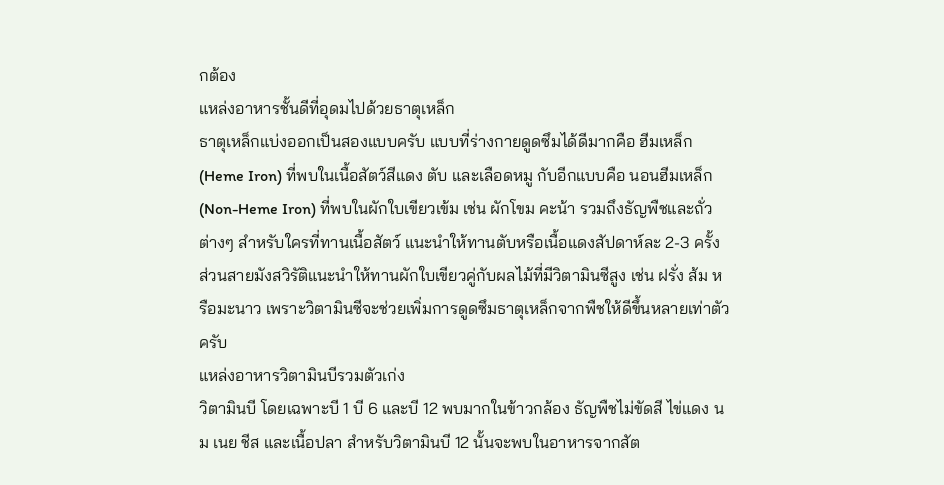กต้อง
แหล่งอาหารชั้นดีที่อุดมไปด้วยธาตุเหล็ก
ธาตุเหล็กแบ่งออกเป็นสองแบบครับ แบบที่ร่างกายดูดซึมได้ดีมากคือ ฮีมเหล็ก (Heme Iron) ที่พบในเนื้อสัตว์สีแดง ตับ และเลือดหมู กับอีกแบบคือ นอนฮีมเหล็ก (Non-Heme Iron) ที่พบในผักใบเขียวเข้ม เช่น ผักโขม คะน้า รวมถึงธัญพืชและถั่วต่างๆ สำหรับใครที่ทานเนื้อสัตว์ แนะนำให้ทานตับหรือเนื้อแดงสัปดาห์ละ 2-3 ครั้ง ส่วนสายมังสวิรัติแนะนำให้ทานผักใบเขียวคู่กับผลไม้ที่มีวิตามินซีสูง เช่น ฝรั่ง ส้ม หรือมะนาว เพราะวิตามินซีจะช่วยเพิ่มการดูดซึมธาตุเหล็กจากพืชให้ดีขึ้นหลายเท่าตัวครับ
แหล่งอาหารวิตามินบีรวมตัวเก่ง
วิตามินบี โดยเฉพาะบี 1 บี 6 และบี 12 พบมากในข้าวกล้อง ธัญพืชไม่ขัดสี ไข่แดง นม เนย ชีส และเนื้อปลา สำหรับวิตามินบี 12 นั้นจะพบในอาหารจากสัต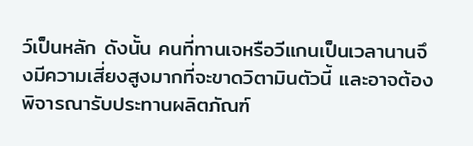ว์เป็นหลัก ดังนั้น คนที่ทานเจหรือวีแกนเป็นเวลานานจึงมีความเสี่ยงสูงมากที่จะขาดวิตามินตัวนี้ และอาจต้องพิจารณารับประทานผลิตภัณฑ์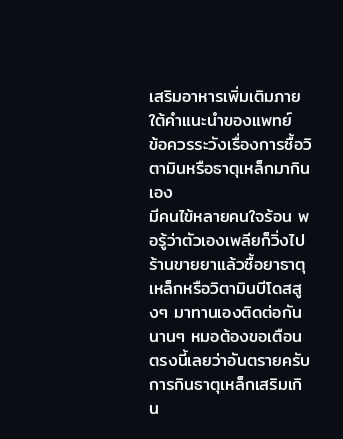เสริมอาหารเพิ่มเติมภายใต้คำแนะนำของแพทย์
ข้อควรระวังเรื่องการซื้อวิตามินหรือธาตุเหล็กมากินเอง
มีคนไข้หลายคนใจร้อน พอรู้ว่าตัวเองเพลียก็วิ่งไปร้านขายยาแล้วซื้อยาธาตุเหล็กหรือวิตามินบีโดสสูงๆ มาทานเองติดต่อกันนานๆ หมอต้องขอเตือนตรงนี้เลยว่าอันตรายครับ การกินธาตุเหล็กเสริมเกิน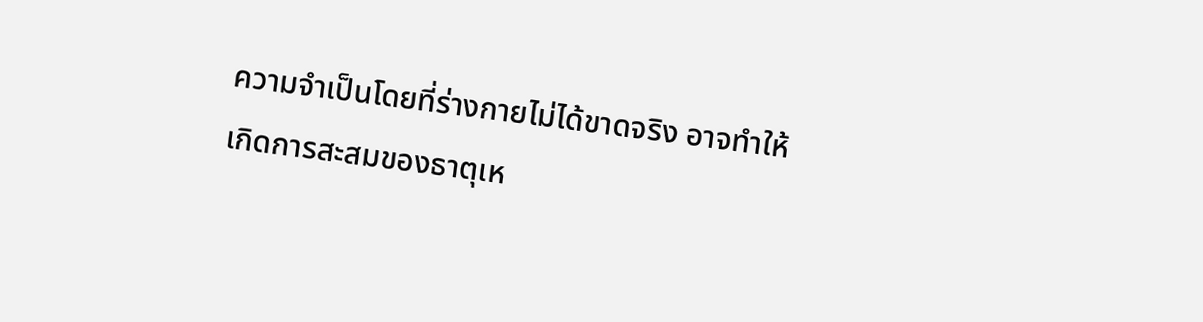ความจำเป็นโดยที่ร่างกายไม่ได้ขาดจริง อาจทำให้เกิดการสะสมของธาตุเห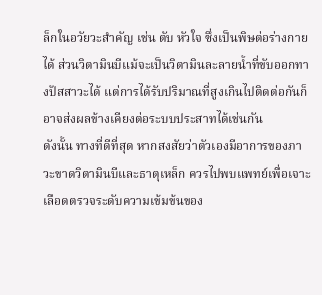ล็กในอวัยวะสำคัญ เช่น ตับ หัวใจ ซึ่งเป็นพิษต่อร่างกายได้ ส่วนวิตามินบีแม้จะเป็นวิตามินละลายน้ำที่ขับออกทางปัสสาวะได้ แต่การได้รับปริมาณที่สูงเกินไปติดต่อกันก็อาจส่งผลข้างเคียงต่อระบบประสาทได้เช่นกัน
ดังนั้น ทางที่ดีที่สุด หากสงสัยว่าตัวเองมีอาการของภาวะขาดวิตามินบีและธาตุเหล็ก ควรไปพบแพทย์เพื่อเจาะเลือดตรวจระดับความเข้มข้นของ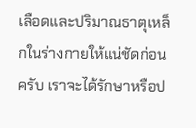เลือดและปริมาณธาตุเหล็กในร่างกายให้แน่ชัดก่อนครับ เราจะได้รักษาหรือป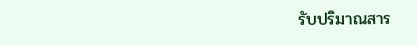รับปริมาณสาร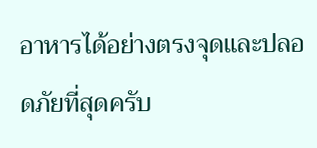อาหารได้อย่างตรงจุดและปลอดภัยที่สุดครับ